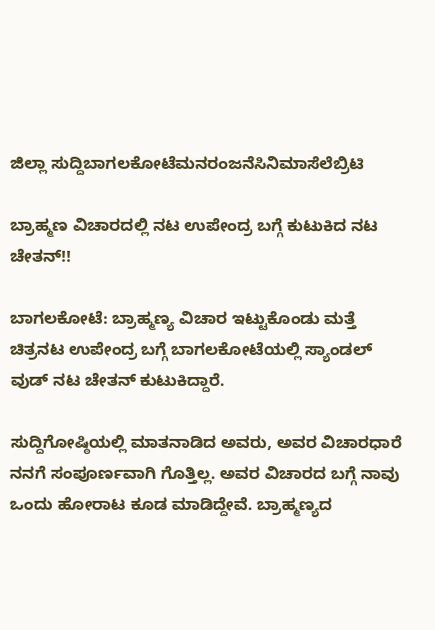ಜಿಲ್ಲಾ ಸುದ್ದಿಬಾಗಲಕೋಟೆಮನರಂಜನೆಸಿನಿಮಾಸೆಲೆಬ್ರಿಟಿ

ಬ್ರಾಹ್ಮಣ ವಿಚಾರದಲ್ಲಿ ನಟ ಉಪೇಂದ್ರ ಬಗ್ಗೆ ಕುಟುಕಿದ ನಟ ಚೇತನ್!!

ಬಾಗಲಕೋಟೆ: ಬ್ರಾಹ್ಮಣ್ಯ ವಿಚಾರ ಇಟ್ಟುಕೊಂಡು ಮತ್ತೆ ಚಿತ್ರನಟ ಉಪೇಂದ್ರ ಬಗ್ಗೆ ಬಾಗಲಕೋಟೆಯಲ್ಲಿ ಸ್ಯಾಂಡಲ್ ವುಡ್ ನಟ ಚೇತನ್ ಕುಟುಕಿದ್ದಾರೆ.

ಸುದ್ದಿಗೋಷ್ಠಿಯಲ್ಲಿ ಮಾತನಾಡಿದ ಅವರು, ಅವರ ವಿಚಾರಧಾರೆ ನನಗೆ ಸಂಪೂರ್ಣವಾಗಿ ಗೊತ್ತಿಲ್ಲ. ಅವರ ವಿಚಾರದ ಬಗ್ಗೆ ನಾವು ಒಂದು ಹೋರಾಟ ಕೂಡ ಮಾಡಿದ್ದೇವೆ. ಬ್ರಾಹ್ಮಣ್ಯದ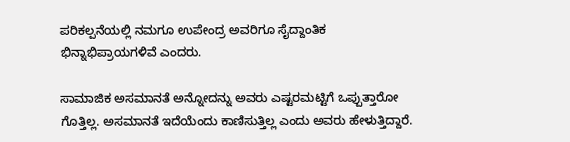ಪರಿಕಲ್ಪನೆಯಲ್ಲಿ ನಮಗೂ ಉಪೇಂದ್ರ ಅವರಿಗೂ ಸೈದ್ದಾಂತಿಕ ಭಿನ್ನಾಭಿಪ್ರಾಯಗಳಿವೆ ಎಂದರು.

ಸಾಮಾಜಿಕ ಅಸಮಾನತೆ ಅನ್ನೋದನ್ನು ಅವರು ಎಷ್ಟರಮಟ್ಟಿಗೆ ಒಪ್ಪುತ್ತಾರೋ ಗೊತ್ತಿಲ್ಲ. ಅಸಮಾನತೆ ಇದೆಯೆಂದು ಕಾಣಿಸುತ್ತಿಲ್ಲ ಎಂದು ಅವರು ಹೇಳುತ್ತಿದ್ದಾರೆ.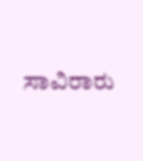ಸಾವಿರಾರು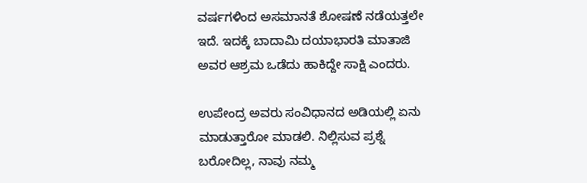ವರ್ಷಗಳಿಂದ ಅಸಮಾನತೆ ಶೋಷಣೆ ನಡೆಯತ್ತಲೇ ಇದೆ. ಇದಕ್ಕೆ ಬಾದಾಮಿ ದಯಾಭಾರತಿ ಮಾತಾಜಿ ಅವರ ಆಶ್ರಮ ಒಡೆದು ಹಾಕಿದ್ದೇ ಸಾಕ್ಷಿ ಎಂದರು.

ಉಪೇಂದ್ರ ಅವರು ಸಂವಿಧಾನದ ಅಡಿಯಲ್ಲಿ ಏನು ಮಾಡುತ್ತಾರೋ ಮಾಡಲಿ. ನಿಲ್ಲಿಸುವ ಪ್ರಶ್ನೆ ಬರೋದಿಲ್ಲ, ನಾವು ನಮ್ಮ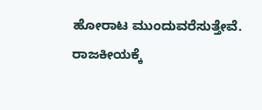ಹೋರಾಟ ಮುಂದುವರೆಸುತ್ತೇವೆ. ರಾಜಕೀಯಕ್ಕೆ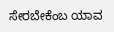ಸೇರಬೇಕೆಂಬ ಯಾವ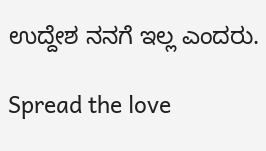ಉದ್ದೇಶ ನನಗೆ ಇಲ್ಲ ಎಂದರು.

Spread the love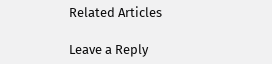Related Articles

Leave a Reply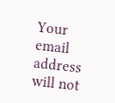Your email address will not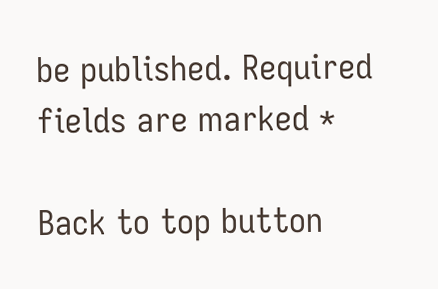be published. Required fields are marked *

Back to top button